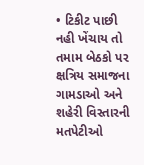• ટિકીટ પાછી નહી ખેંચાય તો તમામ બેઠકો પર ક્ષત્રિય સમાજના ગામડાઓ અને શહેરી વિસ્તારની મતપેટીઓ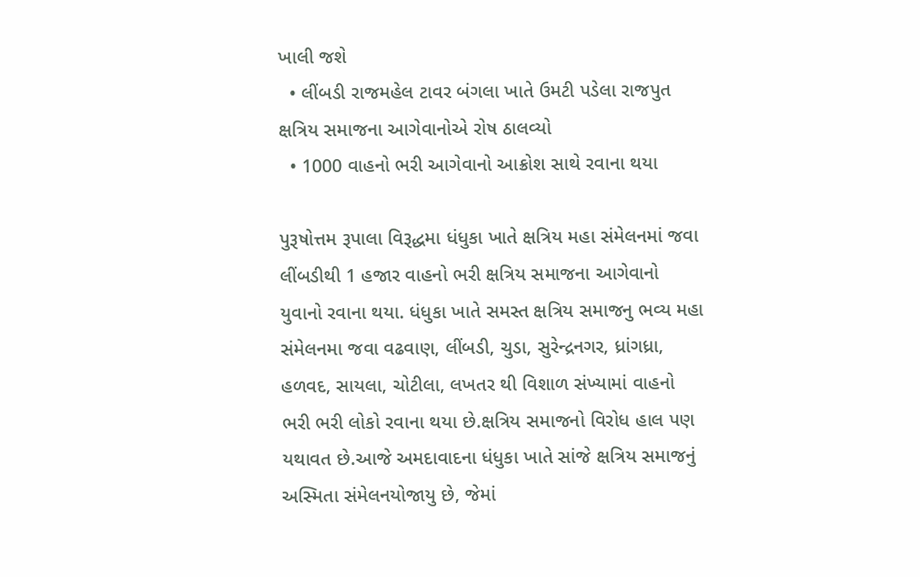ખાલી જશે
  • લીંબડી રાજમહેલ ટાવર બંગલા ખાતે ઉમટી પડેલા રાજપુત ક્ષત્રિય સમાજના આગેવાનોએ રોષ ઠાલવ્યો
  • 1000 વાહનો ભરી આગેવાનો આક્રોશ સાથે રવાના થયા

પુરૂષોત્તમ રૂપાલા વિરૂદ્ધમા ધંધુકા ખાતે ક્ષત્રિય મહા સંમેલનમાં જવા લીંબડીથી 1 હજાર વાહનો ભરી ક્ષત્રિય સમાજના આગેવાનો યુવાનો રવાના થયા. ધંધુકા ખાતે સમસ્ત ક્ષત્રિય સમાજનુ ભવ્ય મહા સંમેલનમા જવા વઢવાણ, લીંબડી, ચુડા, સુરેન્દ્રનગર, ધ્રાંગધ્રા, હળવદ, સાયલા, ચોટીલા, લખતર થી વિશાળ સંખ્યામાં વાહનો ભરી ભરી લોકો રવાના થયા છે.ક્ષત્રિય સમાજનો વિરોધ હાલ પણ યથાવત છે.આજે અમદાવાદના ધંધુકા ખાતે સાંજે ક્ષત્રિય સમાજનું અસ્મિતા સંમેલનયોજાયુ છે, જેમાં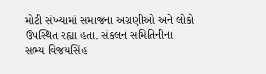મોટી સંખ્યામાં સમાજના અગ્રણીઓ અને લોકો ઉપસ્થિત રહ્યા હતા. સંકલન સમિતિનીના સભ્ય વિજયસિંહ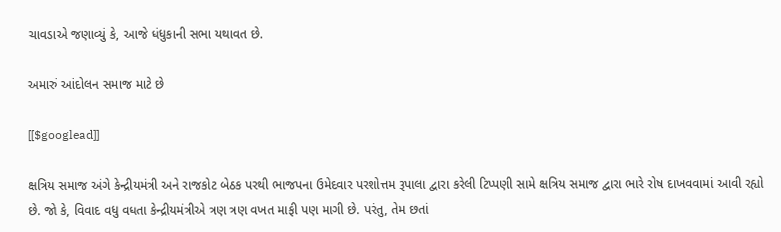ચાવડાએ જણાવ્યું કે, આજે ધંધુકાની સભા યથાવત છે.

અમારું આંદોલન સમાજ માટે છે

[[$googlead]]

ક્ષત્રિય સમાજ અંગે કેન્દ્રીયમંત્રી અને રાજકોટ બેઠક પરથી ભાજપના ઉમેદવાર પરશોત્તમ રૂપાલા દ્વારા કરેલી ટિપ્પણી સામે ક્ષત્રિય સમાજ દ્વારા ભારે રોષ દાખવવામાં આવી રહ્યો છે. જો કે, વિવાદ વધુ વધતા કેન્દ્રીયમંત્રીએ ત્રણ ત્રણ વખત માફી પણ માગી છે. પરંતુ, તેમ છતાં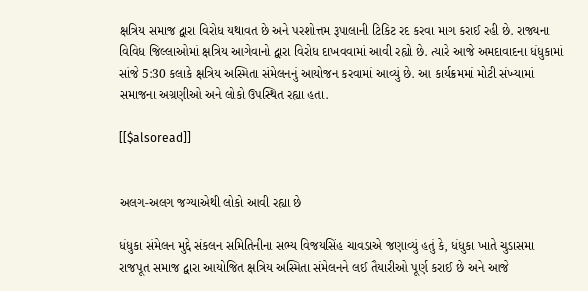ક્ષત્રિય સમાજ દ્વારા વિરોધ યથાવત છે અને પરશોત્તમ રૂપાલાની ટિકિટ રદ કરવા માગ કરાઈ રહી છે. રાજ્યના વિવિધ જિલ્લાઓમાં ક્ષત્રિય આગેવાનો દ્વારા વિરોધ દાખવવામાં આવી રહ્યો છે. ત્યારે આજે અમદાવાદના ધંધુકામાં સાંજે 5:30 કલાકે ક્ષત્રિય અસ્મિતા સંમેલનનું આયોજન કરવામાં આવ્યું છે. આ કાર્યક્રમમાં મોટી સંખ્યામાં સમાજના અગ્રણીઓ અને લોકો ઉપસ્થિત રહ્યા હતા.

[[$alsoread]]


અલગ-અલગ જગ્યાએથી લોકો આવી રહ્યા છે

ધંધુકા સંમેલન મુદ્દે સંકલન સમિતિનીના સભ્ય વિજયસિંહ ચાવડાએ જણાવ્યું હતું કે, ધંધુકા ખાતે ચુડાસમા રાજપૂત સમાજ દ્વારા આયોજિત ક્ષત્રિય અસ્મિતા સંમેલનને લઈ તૈયારીઓ પૂર્ણ કરાઈ છે અને આજે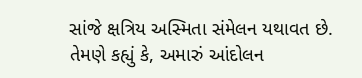સાંજે ક્ષત્રિય અસ્મિતા સંમેલન યથાવત છે. તેમણે કહ્યું કે, અમારું આંદોલન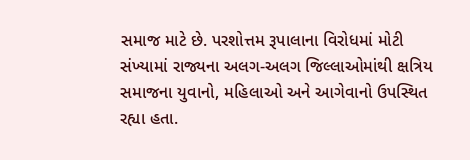સમાજ માટે છે. પરશોત્તમ રૂપાલાના વિરોધમાં મોટી સંખ્યામાં રાજ્યના અલગ-અલગ જિલ્લાઓમાંથી ક્ષત્રિય સમાજના યુવાનો, મહિલાઓ અને આગેવાનો ઉપસ્થિત રહ્યા હતા.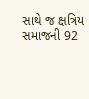સાથે જ ક્ષત્રિય સમાજની 92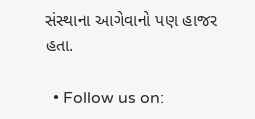સંસ્થાના આગેવાનો પણ હાજર હતા.

  • Follow us on: